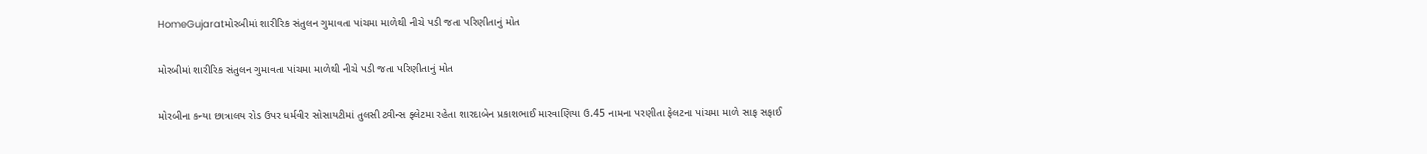HomeGujaratમોરબીમાં શારીરિક સંતુલન ગુમાવતા પાંચમા માળેથી નીચે પડી જતા પરિણીતાનું મોત

મોરબીમાં શારીરિક સંતુલન ગુમાવતા પાંચમા માળેથી નીચે પડી જતા પરિણીતાનું મોત

મોરબીના કન્યા છાત્રાલય રોડ ઉપર ધર્મવીર સોસાયટીમાં તુલસી ટ્વીન્સ ફ્લેટમા રહેતા શારદાબેન પ્રકાશભાઈ મારવાણિયા ઉ.45 નામના પરણીતા ફેલટના પાંચમા માળે સાફ સફાઈ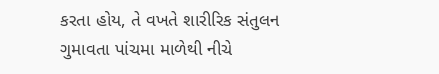કરતા હોય, તે વખતે શારીરિક સંતુલન ગુમાવતા પાંચમા માળેથી નીચે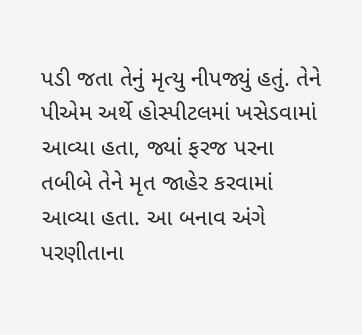પડી જતા તેનું મૃત્યુ નીપજ્યું હતું. તેને પીએમ અર્થે હોસ્પીટલમાં ખસેડવામાં આવ્યા હતા, જ્યાં ફરજ પરના તબીબે તેને મૃત જાહેર કરવામાં આવ્યા હતા. આ બનાવ અંગે પરણીતાના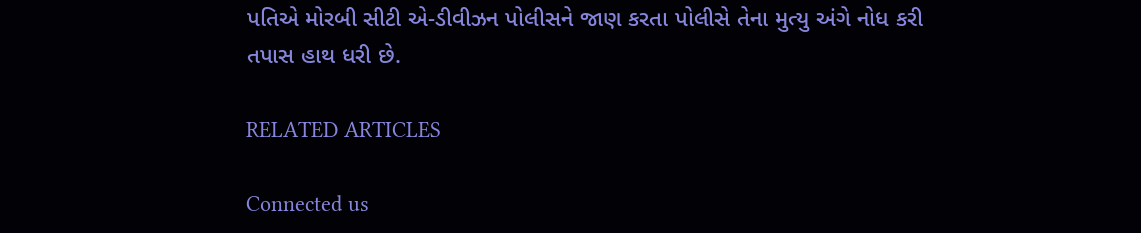પતિએ મોરબી સીટી એ-ડીવીઝન પોલીસને જાણ કરતા પોલીસે તેના મુત્યુ અંગે નોધ કરી તપાસ હાથ ધરી છે.

RELATED ARTICLES

Connected us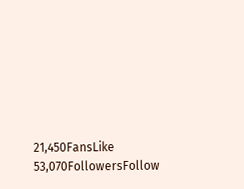21,450FansLike
53,070FollowersFollow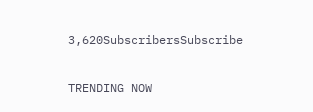3,620SubscribersSubscribe

TRENDING NOW